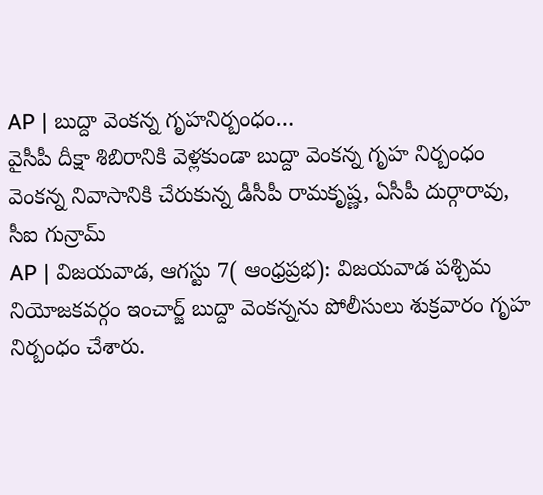AP | బుద్దా వెంకన్న గృహనిర్బంధం…
వైసీపీ దీక్షా శిబిరానికి వెళ్లకుండా బుద్దా వెంకన్న గృహ నిర్బంధం
వెంకన్న నివాసానికి చేరుకున్న డీసీపీ రామకృష్ణ, ఏసీపీ దుర్గారావు, సీఐ గున్రామ్
AP | విజయవాడ, ఆగస్టు 7( ఆంధ్రప్రభ): విజయవాడ పశ్చిమ నియోజకవర్గం ఇంచార్జ్ బుద్దా వెంకన్నను పోలీసులు శుక్రవారం గృహ నిర్బంధం చేశారు.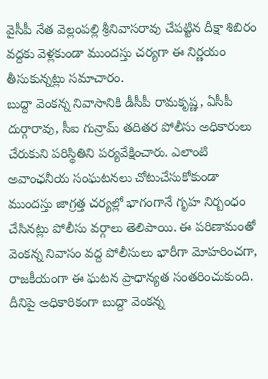వైసీపీ నేత వెల్లంపల్లి శ్రీనివాసరావు చేపట్టిన దీక్షా శిబిరం వద్దకు వెళ్లకుండా ముందస్తు చర్యగా ఈ నిర్ణయం తీసుకున్నట్లు సమాచారం.
బుద్దా వెంకన్న నివాసానికి డీసీపీ రామకృష్ణ, ఏసీపీ దుర్గారావు, సీఐ గున్రామ్ తదితర పోలీసు అధికారులు చేరుకుని పరిస్థితిని పర్యవేక్షించారు. ఎలాంటి అవాంఛనీయ సంఘటనలు చోటుచేసుకోకుండా ముందస్తు జాగ్రత్త చర్యల్లో భాగంగానే గృహ నిర్బంధం చేసినట్లు పోలీసు వర్గాలు తెలిపాయి. ఈ పరిణామంతో వెంకన్న నివాసం వద్ద పోలీసులు భారీగా మోహరించగా, రాజకీయంగా ఈ ఘటన ప్రాధాన్యత సంతరించుకుంది. దీనిపై అధికారికంగా బుద్దా వెంకన్న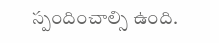స్పందించాల్సి ఉంది.